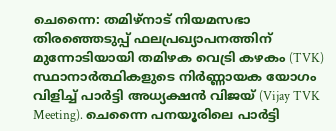ചെന്നൈ: തമിഴ്നാട് നിയമസഭാ തിരഞ്ഞെടുപ്പ് ഫലപ്രഖ്യാപനത്തിന് മുന്നോടിയായി തമിഴക വെട്രി കഴകം (TVK) സ്ഥാനാർത്ഥികളുടെ നിർണ്ണായക യോഗം വിളിച്ച് പാർട്ടി അധ്യക്ഷൻ വിജയ് (Vijay TVK Meeting). ചെന്നൈ പനയൂരിലെ പാർട്ടി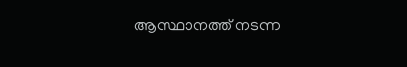ആസ്ഥാനത്ത് നടന്ന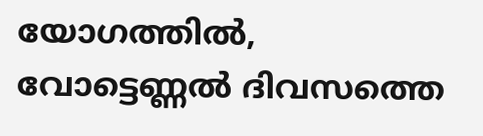യോഗത്തിൽ, വോട്ടെണ്ണൽ ദിവസത്തെ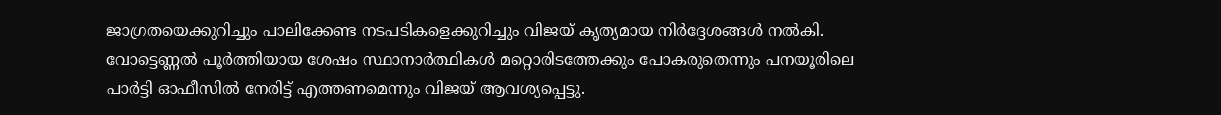ജാഗ്രതയെക്കുറിച്ചും പാലിക്കേണ്ട നടപടികളെക്കുറിച്ചും വിജയ് കൃത്യമായ നിർദ്ദേശങ്ങൾ നൽകി.
വോട്ടെണ്ണൽ പൂർത്തിയായ ശേഷം സ്ഥാനാർത്ഥികൾ മറ്റൊരിടത്തേക്കും പോകരുതെന്നും പനയൂരിലെ പാർട്ടി ഓഫീസിൽ നേരിട്ട് എത്തണമെന്നും വിജയ് ആവശ്യപ്പെട്ടു.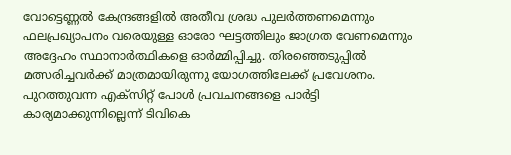വോട്ടെണ്ണൽ കേന്ദ്രങ്ങളിൽ അതീവ ശ്രദ്ധ പുലർത്തണമെന്നും ഫലപ്രഖ്യാപനം വരെയുള്ള ഓരോ ഘട്ടത്തിലും ജാഗ്രത വേണമെന്നും അദ്ദേഹം സ്ഥാനാർത്ഥികളെ ഓർമ്മിപ്പിച്ചു. തിരഞ്ഞെടുപ്പിൽ മത്സരിച്ചവർക്ക് മാത്രമായിരുന്നു യോഗത്തിലേക്ക് പ്രവേശനം.
പുറത്തുവന്ന എക്സിറ്റ് പോൾ പ്രവചനങ്ങളെ പാർട്ടി കാര്യമാക്കുന്നില്ലെന്ന് ടിവികെ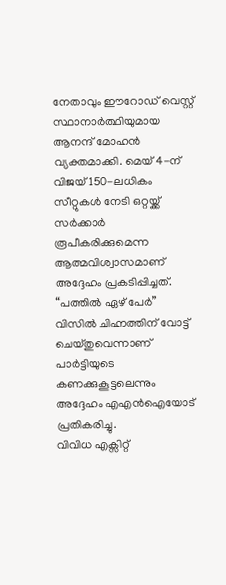നേതാവും ഈറോഡ് വെസ്റ്റ് സ്ഥാനാർത്ഥിയുമായ ആനന്ദ് മോഹൻ വ്യക്തമാക്കി. മെയ് 4-ന് വിജയ് 150-ലധികം സീറ്റുകൾ നേടി ഒറ്റയ്ക്ക് സർക്കാർ രൂപീകരിക്കുമെന്ന ആത്മവിശ്വാസമാണ് അദ്ദേഹം പ്രകടിപ്പിച്ചത്. “പത്തിൽ ഏഴ് പേർ” വിസിൽ ചിഹ്നത്തിന് വോട്ട് ചെയ്തുവെന്നാണ് പാർട്ടിയുടെ കണക്കുകൂട്ടലെന്നും അദ്ദേഹം എഎൻഐയോട് പ്രതികരിച്ചു.
വിവിധ എക്സിറ്റ്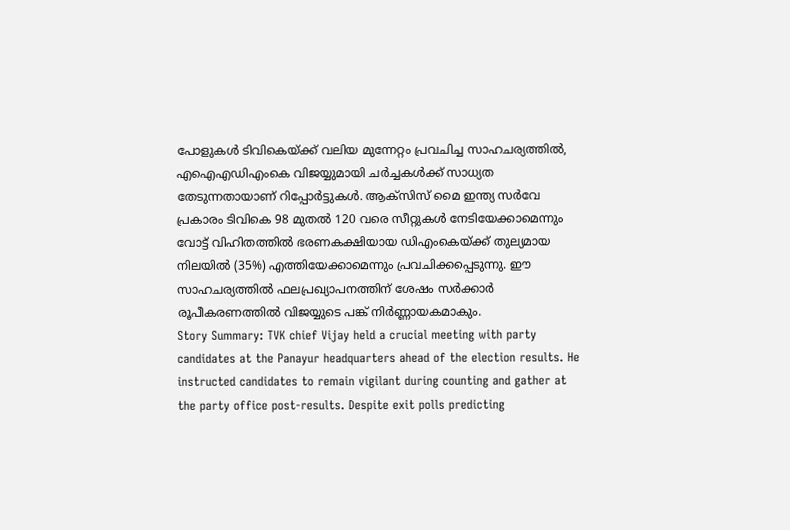പോളുകൾ ടിവികെയ്ക്ക് വലിയ മുന്നേറ്റം പ്രവചിച്ച സാഹചര്യത്തിൽ, എഐഎഡിഎംകെ വിജയ്യുമായി ചർച്ചകൾക്ക് സാധ്യത തേടുന്നതായാണ് റിപ്പോർട്ടുകൾ. ആക്സിസ് മൈ ഇന്ത്യ സർവേ പ്രകാരം ടിവികെ 98 മുതൽ 120 വരെ സീറ്റുകൾ നേടിയേക്കാമെന്നും വോട്ട് വിഹിതത്തിൽ ഭരണകക്ഷിയായ ഡിഎംകെയ്ക്ക് തുല്യമായ നിലയിൽ (35%) എത്തിയേക്കാമെന്നും പ്രവചിക്കപ്പെടുന്നു. ഈ സാഹചര്യത്തിൽ ഫലപ്രഖ്യാപനത്തിന് ശേഷം സർക്കാർ രൂപീകരണത്തിൽ വിജയ്യുടെ പങ്ക് നിർണ്ണായകമാകും.
Story Summary: TVK chief Vijay held a crucial meeting with party candidates at the Panayur headquarters ahead of the election results. He instructed candidates to remain vigilant during counting and gather at the party office post-results. Despite exit polls predicting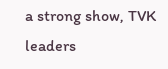a strong show, TVK leaders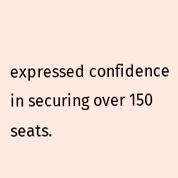expressed confidence in securing over 150 seats.